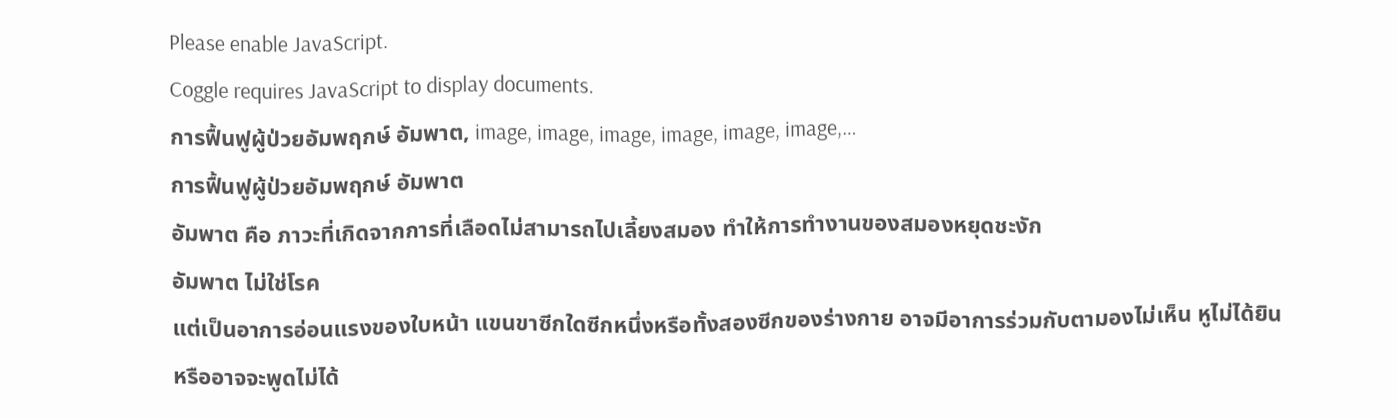Please enable JavaScript.
Coggle requires JavaScript to display documents.
การฟื้นฟูผู้ป่วยอัมพฤกษ์ อัมพาต, image, image, image, image, image, image,…
การฟื้นฟูผู้ป่วยอัมพฤกษ์ อัมพาต
อัมพาต คือ ภาวะที่เกิดจากการที่เลือดไม่สามารถไปเลี้ยงสมอง ทำให้การทำงานของสมองหยุดชะงัก
อัมพาต ไม่ใช่โรค
แต่เป็นอาการอ่อนแรงของใบหน้า แขนขาซีกใดซีกหนึ่งหรือทั้งสองซีกของร่างกาย อาจมีอาการร่วมกับตามองไม่เห็น หูไม่ได้ยินหรืออาจจะพูดไม่ได้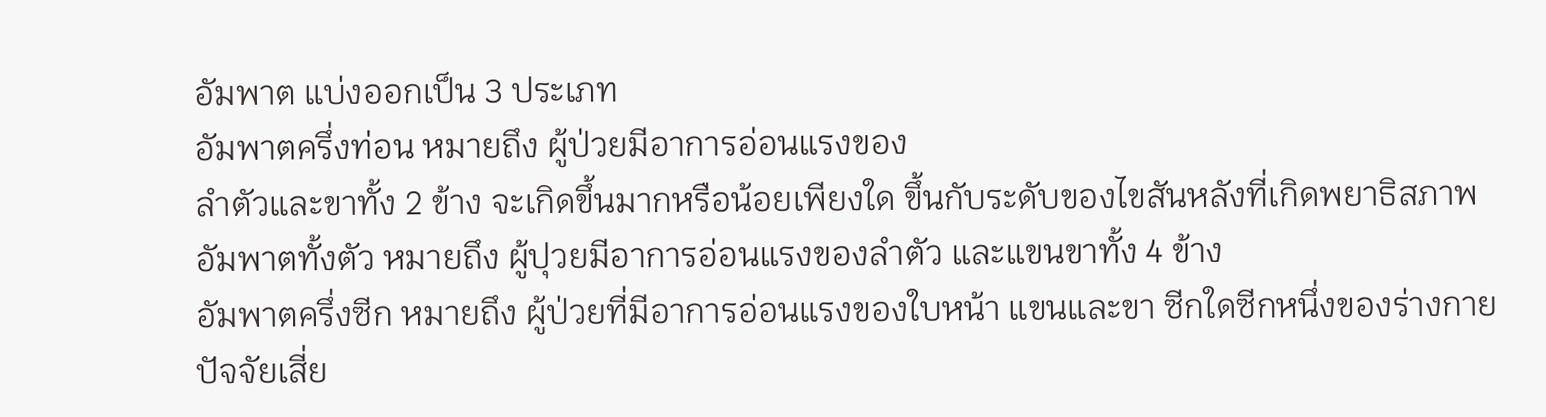อัมพาต แบ่งออกเป็น 3 ประเภท
อัมพาตครึ่งท่อน หมายถึง ผู้ป่วยมีอาการอ่อนแรงของ
ลำตัวและขาทั้ง 2 ข้าง จะเกิดขึ้นมากหรือน้อยเพียงใด ขึ้นกับระดับของไขสันหลังที่เกิดพยาธิสภาพ
อัมพาตทั้งตัว หมายถึง ผู้ปุวยมีอาการอ่อนแรงของลำตัว และแขนขาทั้ง 4 ข้าง
อัมพาตครึ่งซีก หมายถึง ผู้ป่วยที่มีอาการอ่อนแรงของใบหน้า แขนและขา ซีกใดซีกหนึ่งของร่างกาย
ปัจจัยเสี่ย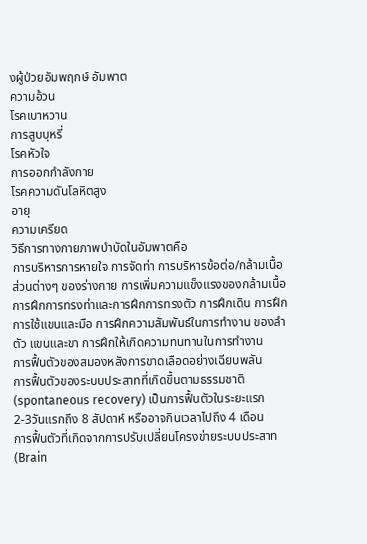งผู้ป่วยอัมพฤกษ์ อัมพาต
ความอ้วน
โรคเบาหวาน
การสูบบุหรี่
โรคหัวใจ
การออกกำลังกาย
โรคความดันโลหิตสูง
อายุ
ความเครียด
วิธีการทางกายภาพบำบัดในอัมพาตคือ
การบริหารการหายใจ การจัดท่า การบริหารข้อต่อ/กล้ามเนื้อส่วนต่างๆ ของร่างกาย การเพิ่มความแข็งแรงของกล้ามเนื้อ การฝึกการทรงท่าและการฝึกการทรงตัว การฝึกเดิน การฝึกการใช้แขนและมือ การฝึกความสัมพันธ์ในการทำงาน ของลำตัว แขนและขา การฝึกให้เกิดความทนทานในการทำงาน
การฟื้นตัวของสมองหลังการขาดเลือดอย่างเฉียบพลัน
การฟื้นตัวของระบบประสาทที่เกิดขึ้นตามธรรมชาติ (spontaneous recovery) เป็นการฟื้นตัวในระยะแรก
2-3วันแรกถึง 8 สัปดาห์ หรืออาจกินเวลาไปถึง 4 เดือน
การฟื้นตัวที่เกิดจากการปรับเปลี่ยนโครงข่ายระบบประสาท (Brain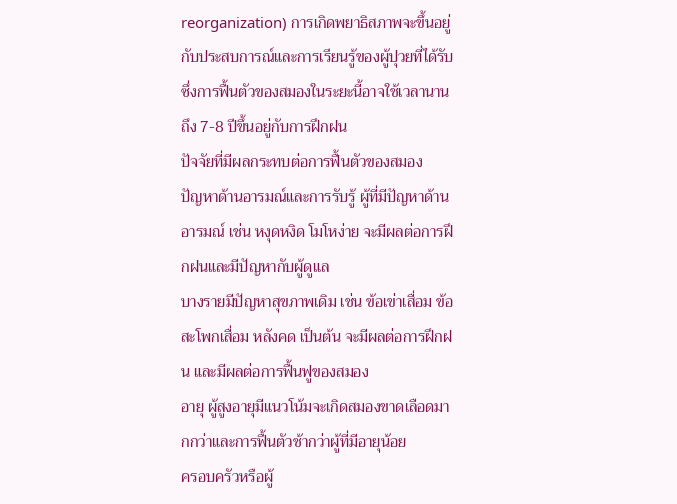reorganization) การเกิดพยาธิสภาพจะขึ้นอยู่กับประสบการณ์และการเรียนรู้ของผู้ปุวยที่ได้รับ ซึ่งการฟื้นตัวของสมองในระยะนี้อาจใช้เวลานานถึง 7-8 ปีขึ้นอยู่กับการฝึกฝน
ปัจจัยที่มีผลกระทบต่อการฟื้นตัวของสมอง
ปัญหาด้านอารมณ์และการรับรู้ ผู้ที่มีปัญหาด้านอารมณ์ เช่น หงุดหงิด โมโหง่าย จะมีผลต่อการฝึกฝนและมีปัญหากับผู้ดูแล
บางรายมีปัญหาสุขภาพเดิม เช่น ข้อเข่าเสื่อม ข้อสะโพกเสื่อม หลังคด เป็นต้น จะมีผลต่อการฝึกฝน และมีผลต่อการฟื้นฟูของสมอง
อายุ ผู้สูงอายุมีแนวโน้มจะเกิดสมองขาดเลือดมากกว่าและการฟื้นตัวช้ากว่าผู้ที่มีอายุน้อย
ครอบครัวหรือผู้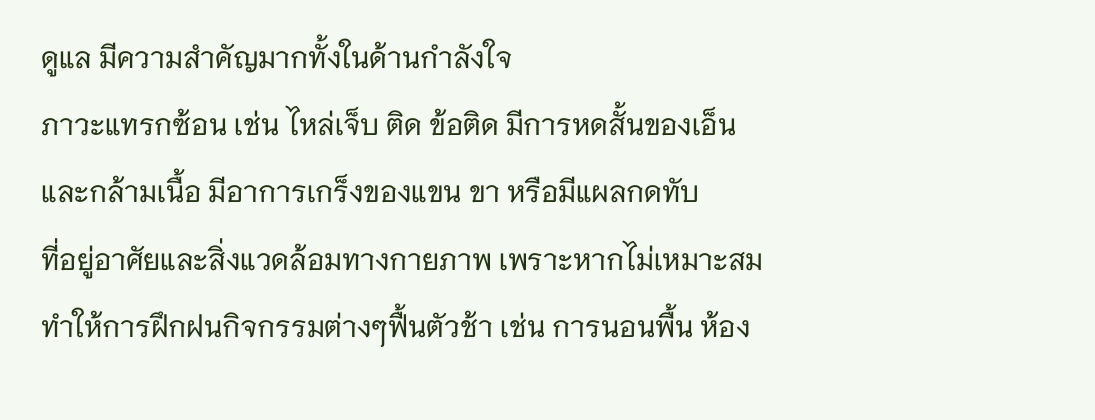ดูแล มีความสำคัญมากทั้งในด้านกำลังใจ
ภาวะแทรกซ้อน เช่น ไหล่เจ็บ ติด ข้อติด มีการหดสั้นของเอ็นและกล้ามเนื้อ มีอาการเกร็งของแขน ขา หรือมีแผลกดทับ
ที่อยู่อาศัยและสิ่งแวดล้อมทางกายภาพ เพราะหากไม่เหมาะสมทำให้การฝึกฝนกิจกรรมต่างๆฟื้นตัวช้า เช่น การนอนพื้น ห้อง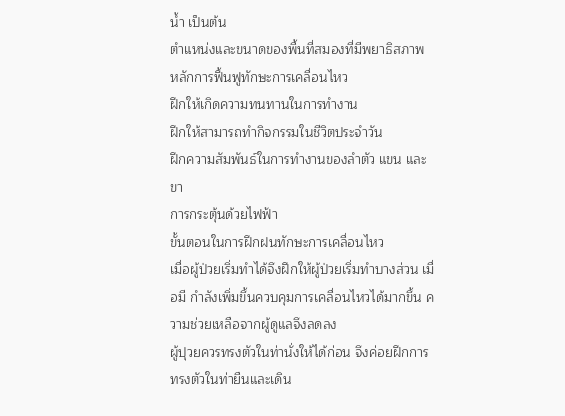น้ำ เป็นต้น
ตำแหน่งและขนาดของพื้นที่สมองที่มีพยาธิสภาพ
หลักการฟื้นฟูทักษะการเคลื่อนไหว
ฝึกให้เกิดความทนทานในการทำงาน
ฝึกให้สามารถทำกิจกรรมในชีวิตประจำวัน
ฝึกความสัมพันธ์ในการทำงานของลำตัว แขน และขา
การกระตุ้นด้วยไฟฟ้า
ขั้นตอนในการฝึกฝนทักษะการเคลื่อนไหว
เมื่อผู้ป่วยเริ่มทำได้จึงฝึกให้ผู้ป่วยเริ่มทำบางส่วน เมื่อมี กำลังเพิ่มขึ้นควบคุมการเคลื่อนไหวได้มากขึ้น ความช่วยเหลือจากผู้ดูแลจึงลดลง
ผู้ปุวยควรทรงตัวในท่านั่งให้ได้ก่อน จึงค่อยฝึกการทรงตัวในท่ายืนและเดิน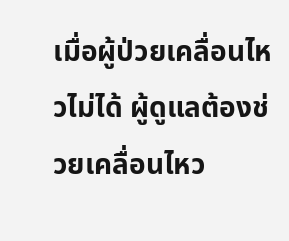เมื่อผู้ป่วยเคลื่อนไหวไม่ได้ ผู้ดูแลต้องช่วยเคลื่อนไหว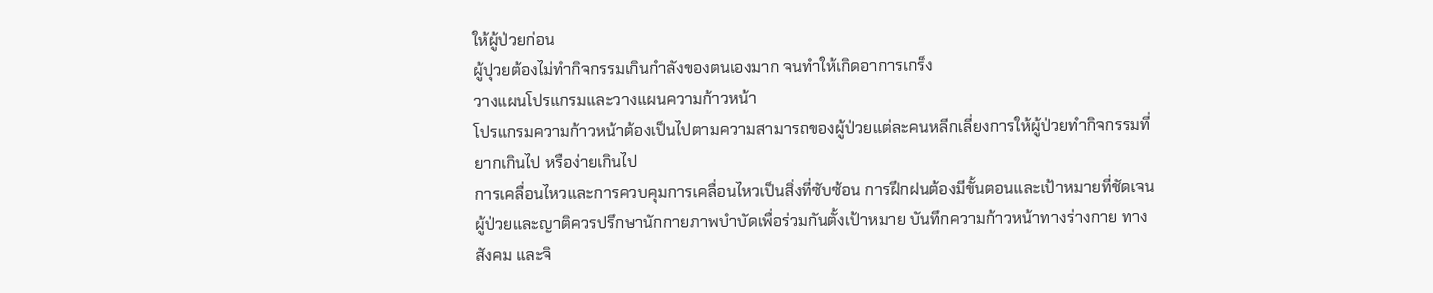ให้ผู้ป่วยก่อน
ผู้ปุวยต้องไม่ทำกิจกรรมเกินกำลังของตนเองมาก จนทำให้เกิดอาการเกร็ง
วางแผนโปรแกรมและวางแผนความก้าวหน้า
โปรแกรมความก้าวหน้าต้องเป็นไปตามความสามารถของผู้ป่วยแต่ละคนหลีกเลี่ยงการให้ผู้ป่วยทำกิจกรรมที่ยากเกินไป หรือง่ายเกินไป
การเคลื่อนไหวและการควบคุมการเคลื่อนไหวเป็นสิ่งที่ซับซ้อน การฝึกฝนต้องมีขั้นตอนและเป้าหมายที่ชัดเจน
ผู้ป่วยและญาติควรปรึกษานักกายภาพบำบัดเพื่อร่วมกันตั้งเป้าหมาย บันทึกความก้าวหน้าทางร่างกาย ทางสังคม และจิ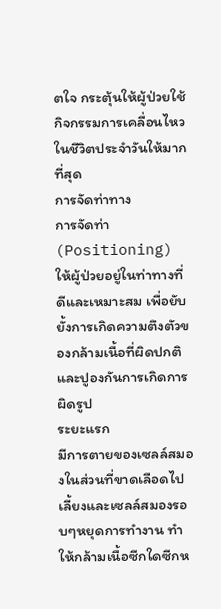ตใจ กระตุ้นให้ผู้ป่วยใช้กิจกรรมการเคลื่อนไหวในชีวิตประจำวันให้มากที่สุด
การจัดท่าทาง
การจัดท่า (Positioning)
ให้ผู้ป่วยอยู่ในท่าทางที่ดีและเหมาะสม เพื่อยับยั้งการเกิดความตึงตัวของกล้ามเนื้อที่ผิดปกติ และปูองกันการเกิดการผิดรูป
ระยะแรก
มีการตายของเซลล์สมองในส่วนที่ขาดเลือดไปเลี้ยงและเซลล์สมองรอบๆหยุดการทำงาน ทำให้กล้ามเนื้อซีกใดซีกห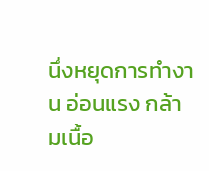นึ่งหยุดการทำงาน อ่อนแรง กล้ามเนื้อ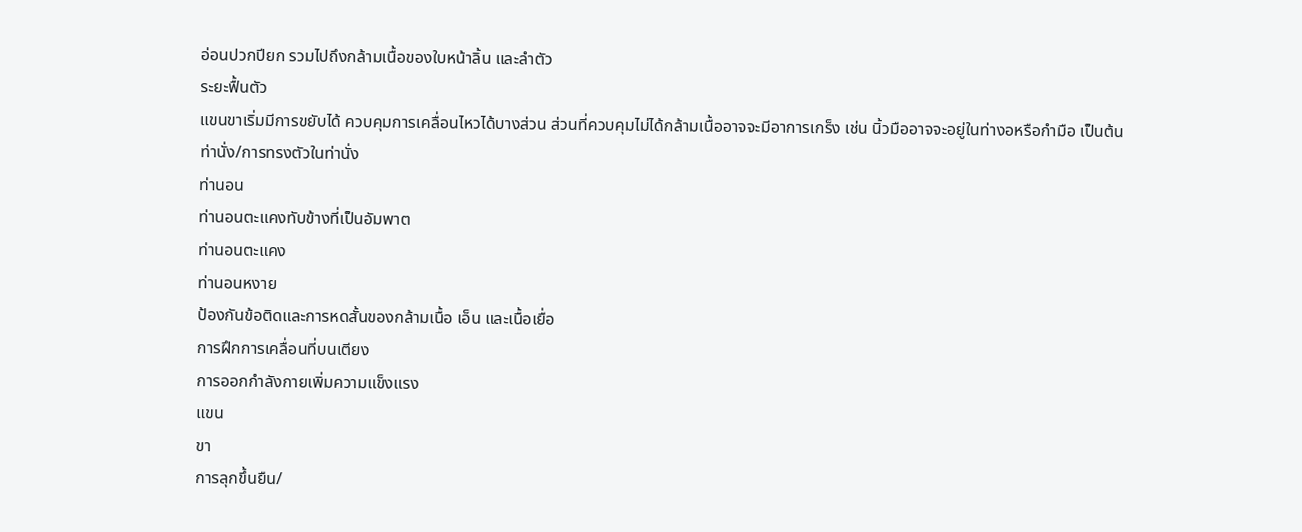อ่อนปวกปียก รวมไปถึงกล้ามเนื้อของใบหน้าลิ้น และลำตัว
ระยะฟื้นตัว
แขนขาเริ่มมีการขยับได้ ควบคุมการเคลื่อนไหวได้บางส่วน ส่วนที่ควบคุมไม่ได้กล้ามเนื้ออาจจะมีอาการเกร็ง เช่น นิ้วมืออาจจะอยู่ในท่างอหรือกำมือ เป็นต้น
ท่านั่ง/การทรงตัวในท่านั่ง
ท่านอน
ท่านอนตะแคงทับข้างที่เป็นอัมพาต
ท่านอนตะแคง
ท่านอนหงาย
ป้องกันข้อติดและการหดสั้นของกล้ามเนื้อ เอ็น และเนื้อเยื่อ
การฝึกการเคลื่อนที่บนเตียง
การออกกำลังกายเพิ่มความแข็งแรง
แขน
ขา
การลุกขึ้นยืน/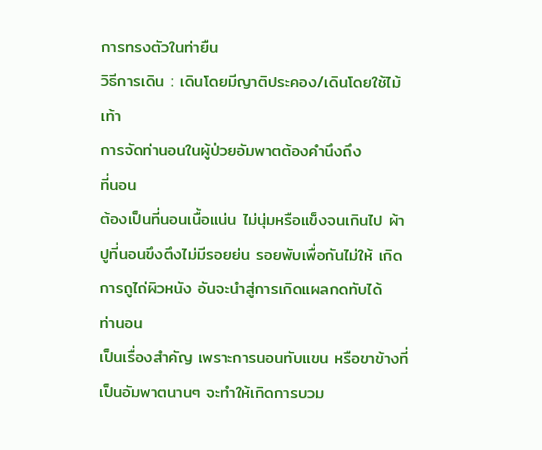การทรงตัวในท่ายืน
วิธีการเดิน : เดินโดยมีญาติประคอง/เดินโดยใช้ไม้เท้า
การจัดท่านอนในผู้ป่วยอัมพาตต้องคำนึงถึง
ที่นอน
ต้องเป็นที่นอนเนื้อแน่น ไม่นุ่มหรือแข็งจนเกินไป ผ้าปูที่นอนขึงตึงไม่มีรอยย่น รอยพับเพื่อกันไม่ให้ เกิดการถูไถ่ผิวหนัง อันจะนำสู่การเกิดแผลกดทับได้
ท่านอน
เป็นเรื่องสำคัญ เพราะการนอนทับแขน หรือขาข้างที่เป็นอัมพาตนานๆ จะทำให้เกิดการบวม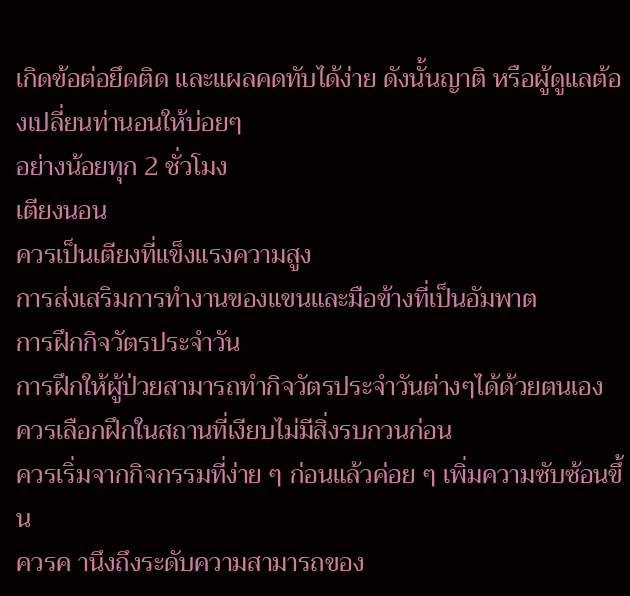เกิดข้อต่อยึดติด และแผลคดทับได้ง่าย ดังนั้นญาติ หรือผู้ดูแลต้องเปลี่ยนท่านอนให้บ่อยๆ
อย่างน้อยทุก 2 ชั่วโมง
เตียงนอน
ควรเป็นเตียงที่แข็งแรงความสูง
การส่งเสริมการทำงานของแขนและมือข้างที่เป็นอัมพาต
การฝึกกิจวัตรประจำวัน
การฝึกให้ผู้ป่วยสามารถทำกิจวัตรประจำวันต่างๆได้ด้วยตนเอง
ควรเลือกฝึกในสถานที่เงียบไม่มีสิ่งรบกวนก่อน
ควรเริ่มจากกิจกรรมที่ง่าย ๆ ก่อนแล้วค่อย ๆ เพิ่มความซับซ้อนขึ้น
ควรค านึงถึงระดับความสามารถของ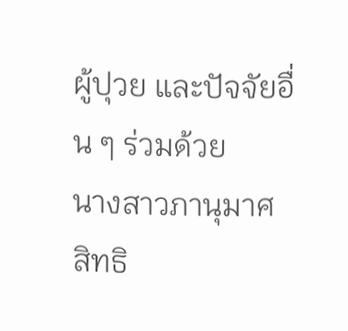ผู้ปุวย และปัจจัยอื่น ๆ ร่วมด้วย
นางสาวภานุมาศ สิทธิ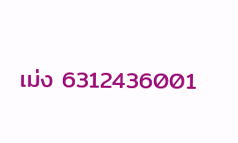เม่ง 6312436001